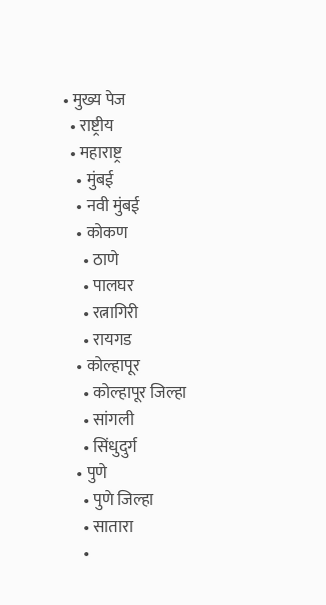• मुख्य पेज
  • राष्ट्रीय
  • महाराष्ट्र
    • मुंबई
    • नवी मुंबई
    • कोकण
      • ठाणे
      • पालघर
      • रत्नागिरी
      • रायगड
    • कोल्हापूर
      • कोल्हापूर जिल्हा
      • सांगली
      • सिंधुदुर्ग
    • पुणे
      • पुणे जिल्हा
      • सातारा
      •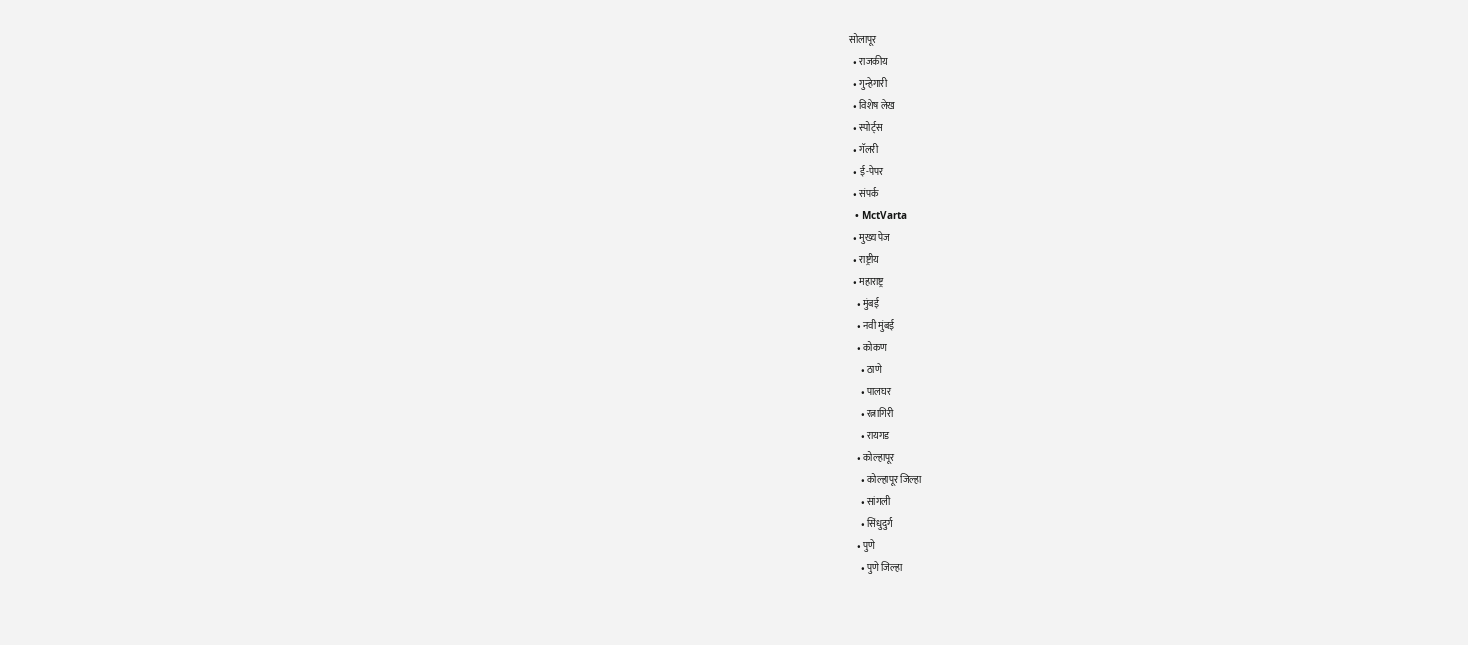सोलापूर
  • राजकीय
  • गुन्हेगारी
  • विशेष लेख
  • स्पोर्ट्स
  • गॅलरी
  • ई-पेपर
  • संपर्क
  • MctVarta
  • मुख्य पेज
  • राष्ट्रीय
  • महाराष्ट्र
    • मुंबई
    • नवी मुंबई
    • कोकण
      • ठाणे
      • पालघर
      • रत्नागिरी
      • रायगड
    • कोल्हापूर
      • कोल्हापूर जिल्हा
      • सांगली
      • सिंधुदुर्ग
    • पुणे
      • पुणे जिल्हा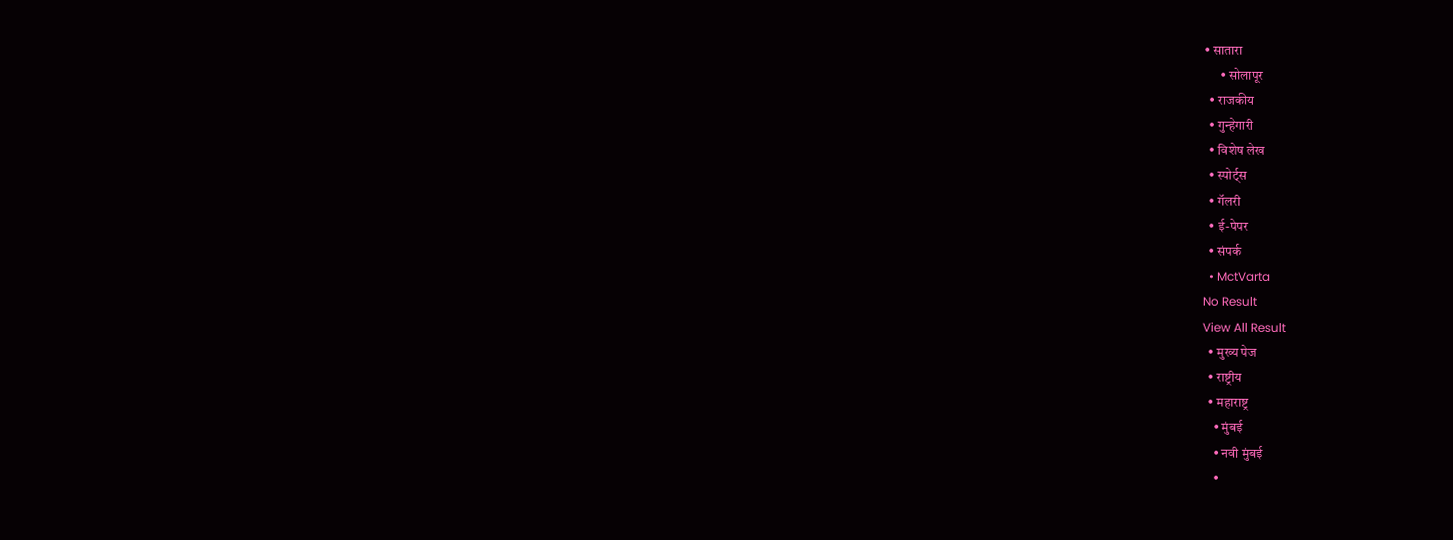• सातारा
      • सोलापूर
  • राजकीय
  • गुन्हेगारी
  • विशेष लेख
  • स्पोर्ट्स
  • गॅलरी
  • ई-पेपर
  • संपर्क
  • MctVarta
No Result
View All Result
  • मुख्य पेज
  • राष्ट्रीय
  • महाराष्ट्र
    • मुंबई
    • नवी मुंबई
    •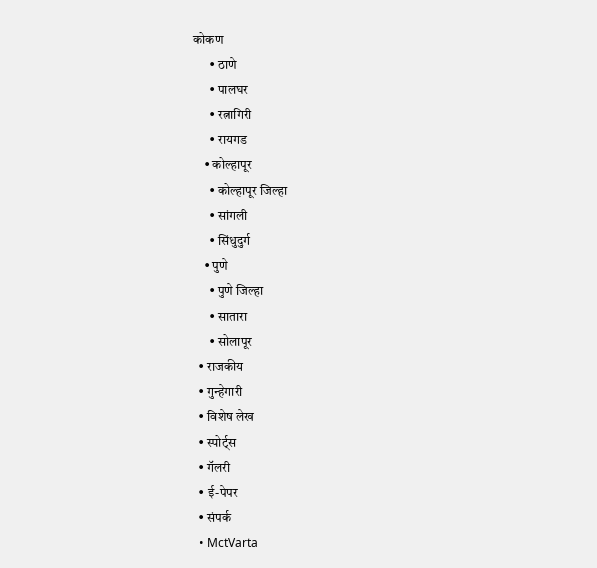कोकण
      • ठाणे
      • पालघर
      • रत्नागिरी
      • रायगड
    • कोल्हापूर
      • कोल्हापूर जिल्हा
      • सांगली
      • सिंधुदुर्ग
    • पुणे
      • पुणे जिल्हा
      • सातारा
      • सोलापूर
  • राजकीय
  • गुन्हेगारी
  • विशेष लेख
  • स्पोर्ट्स
  • गॅलरी
  • ई-पेपर
  • संपर्क
  • MctVarta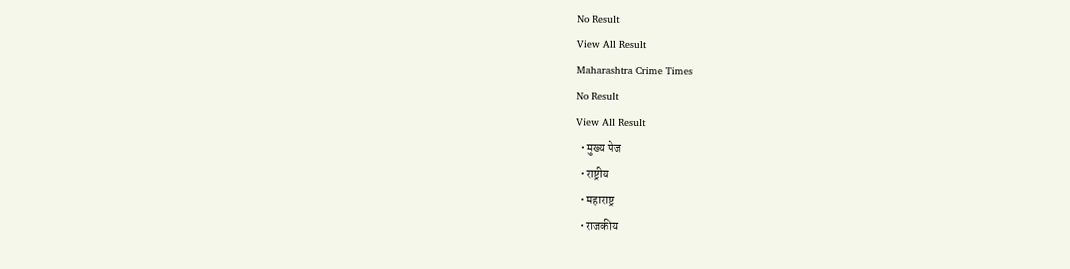No Result
View All Result
Maharashtra Crime Times
No Result
View All Result
  • मुख्य पेज
  • राष्ट्रीय
  • महाराष्ट्र
  • राजकीय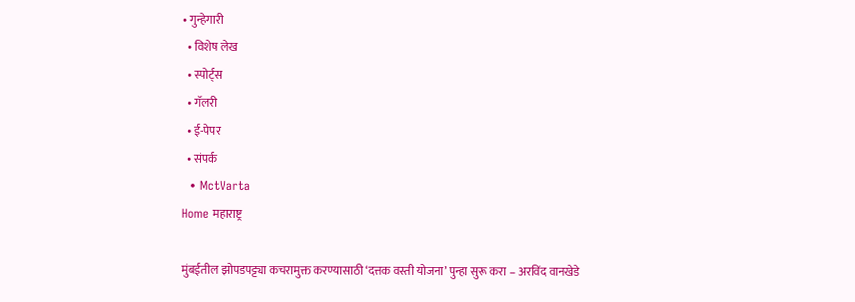• गुन्हेगारी
  • विशेष लेख
  • स्पोर्ट्स
  • गॅलरी
  • ई-पेपर
  • संपर्क
  • MctVarta
Home महाराष्ट्र

मुंबईतील झोपडपट्ट्या कचरामुक्त करण्यासाठी ‘दत्तक वस्ती योजना’ पुन्हा सुरू करा – अरविंद वानखेडे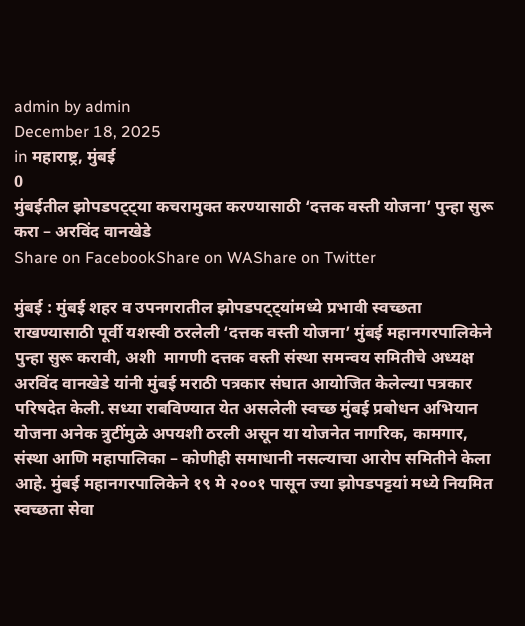admin by admin
December 18, 2025
in महाराष्ट्र, मुंबई
0
मुंबईतील झोपडपट्ट्या कचरामुक्त करण्यासाठी ‘दत्तक वस्ती योजना’ पुन्हा सुरू करा – अरविंद वानखेडे
Share on FacebookShare on WAShare on Twitter

मुंबई : मुंबई शहर व उपनगरातील झोपडपट्ट्यांमध्ये प्रभावी स्वच्छता राखण्यासाठी पूर्वी यशस्वी ठरलेली ‘दत्तक वस्ती योजना’ मुंबई महानगरपालिकेने पुन्हा सुरू करावी, अशी  मागणी दत्तक वस्ती संस्था समन्वय समितीचे अध्यक्ष अरविंद वानखेडे यांनी मुंबई मराठी पत्रकार संघात आयोजित केलेल्या पत्रकार परिषदेत केली. सध्या राबविण्यात येत असलेली स्वच्छ मुंबई प्रबोधन अभियान योजना अनेक त्रुटींमुळे अपयशी ठरली असून या योजनेत नागरिक, कामगार, संस्था आणि महापालिका – कोणीही समाधानी नसल्याचा आरोप समितीने केला आहे. मुंबई महानगरपालिकेने १९ मे २००१ पासून ज्या झोपडपट्टयां मध्ये नियमित स्वच्छता सेवा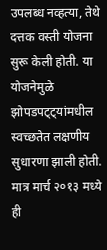उपलब्ध नव्हत्या, तेथे दत्तक वस्ती योजना सुरू केली होती. या योजनेमुळे झोपडपट्ट्यांमधील स्वच्छतेत लक्षणीय सुधारणा झाली होती. मात्र मार्च २०१३ मध्ये ही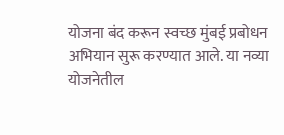योजना बंद करून स्वच्छ मुंबई प्रबोधन अभियान सुरू करण्यात आले. या नव्या योजनेतील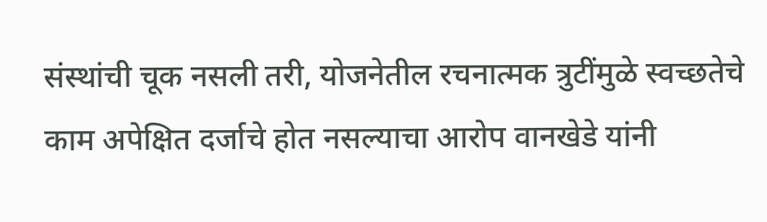संस्थांची चूक नसली तरी, योजनेतील रचनात्मक त्रुटींमुळे स्वच्छतेचे काम अपेक्षित दर्जाचे होत नसल्याचा आरोप वानखेडे यांनी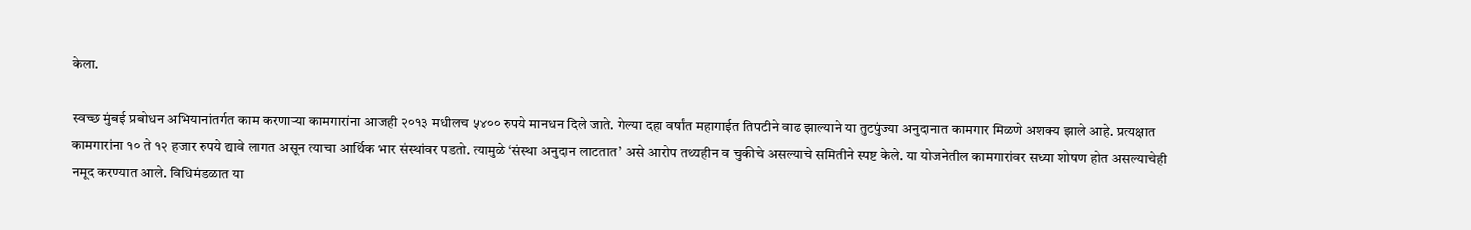केला.

स्वच्छ मुंबई प्रबोधन अभियानांतर्गत काम करणाऱ्या कामगारांना आजही २०१३ मधीलच ५४०० रुपये मानधन दिले जाते. गेल्या दहा वर्षांत महागाईत तिपटीने वाढ झाल्याने या तुटपुंज्या अनुदानात कामगार मिळणे अशक्य झाले आहे. प्रत्यक्षात कामगारांना १० ते १२ हजार रुपये द्यावे लागत असून त्याचा आर्थिक भार संस्थांवर पडतो. त्यामुळे ‘संस्था अनुदान लाटतात’ असे आरोप तथ्यहीन व चुकीचे असल्याचे समितीने स्पष्ट केले. या योजनेतील कामगारांवर सध्या शोषण होत असल्याचेही नमूद करण्यात आले. विधिमंडळात या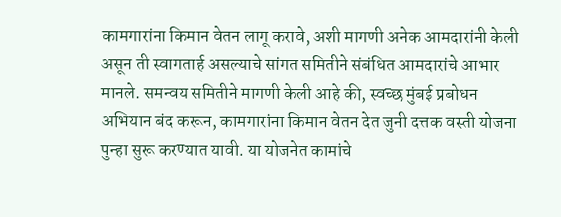कामगारांना किमान वेतन लागू करावे, अशी मागणी अनेक आमदारांनी केली असून ती स्वागतार्ह असल्याचे सांगत समितीने संबंधित आमदारांचे आभार मानले. समन्वय समितीने मागणी केली आहे की, स्वच्छ मुंबई प्रबोधन अभियान बंद करून, कामगारांना किमान वेतन देत जुनी दत्तक वस्ती योजना पुन्हा सुरू करण्यात यावी. या योजनेत कामांचे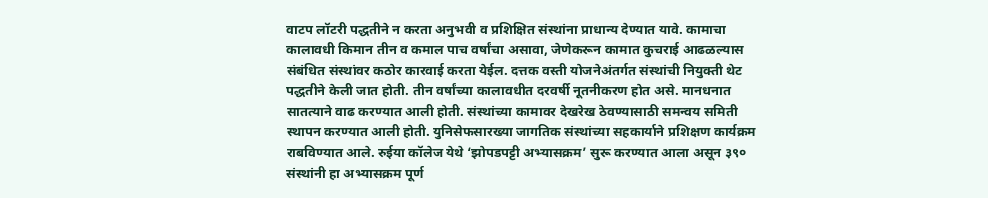वाटप लॉटरी पद्धतीने न करता अनुभवी व प्रशिक्षित संस्थांना प्राधान्य देण्यात यावे. कामाचा कालावधी किमान तीन व कमाल पाच वर्षांचा असावा, जेणेकरून कामात कुचराई आढळल्यास संबंधित संस्थांवर कठोर कारवाई करता येईल. दत्तक वस्ती योजनेअंतर्गत संस्थांची नियुक्ती थेट पद्धतीने केली जात होती. तीन वर्षांच्या कालावधीत दरवर्षी नूतनीकरण होत असे. मानधनात सातत्याने वाढ करण्यात आली होती. संस्थांच्या कामावर देखरेख ठेवण्यासाठी समन्वय समिती स्थापन करण्यात आली होती. युनिसेफसारख्या जागतिक संस्थांच्या सहकार्याने प्रशिक्षण कार्यक्रम राबविण्यात आले. रुईया कॉलेज येथे ‘झोपडपट्टी अभ्यासक्रम’ सुरू करण्यात आला असून ३९० संस्थांनी हा अभ्यासक्रम पूर्ण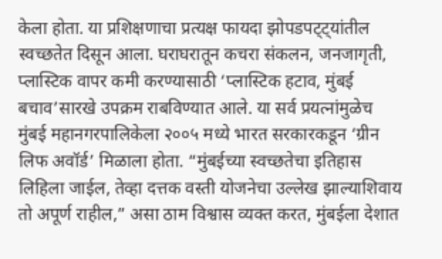केला होता. या प्रशिक्षणाचा प्रत्यक्ष फायदा झोपडपट्ट्यांतील स्वच्छतेत दिसून आला. घराघरातून कचरा संकलन, जनजागृती, प्लास्टिक वापर कमी करण्यासाठी ‘प्लास्टिक हटाव, मुंबई बचाव’सारखे उपक्रम राबविण्यात आले. या सर्व प्रयत्नांमुळेच मुंबई महानगरपालिकेला २००५ मध्ये भारत सरकारकडून ‘ग्रीन लिफ अवॉर्ड’ मिळाला होता. “मुंबईच्या स्वच्छतेचा इतिहास लिहिला जाईल, तेव्हा दत्तक वस्ती योजनेचा उल्लेख झाल्याशिवाय तो अपूर्ण राहील,” असा ठाम विश्वास व्यक्त करत, मुंबईला देशात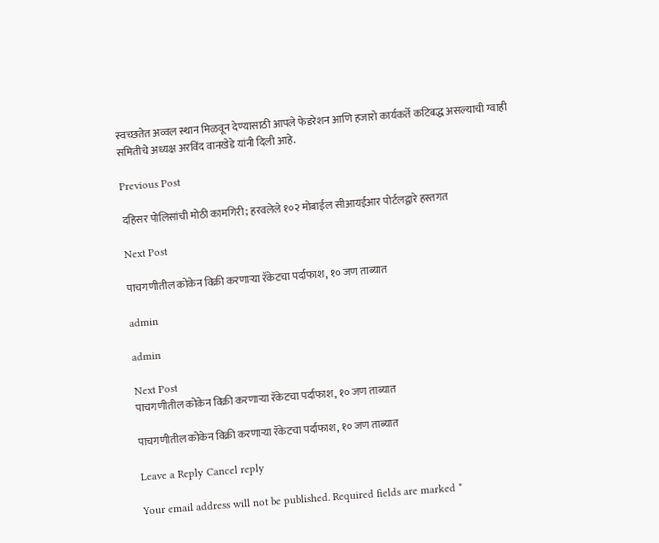स्वच्छतेत अव्वल स्थान मिळवून देण्यासाठी आपले फेडरेशन आणि हजारो कार्यकर्ते कटिबद्ध असल्याची ग्वाही समितीचे अध्यक्ष अरविंद वानखेडे यांनी दिली आहे.

Previous Post

दहिसर पोलिसांची मोठी कामगिरी; हरवलेले १०२ मोबाईल सीआयईआर पोर्टलद्वारे हस्तगत

Next Post

पाचगणीतील कोकेन विक्री करणाऱ्या रॅकेटचा पर्दाफाश, १० जण ताब्यात

admin

admin

Next Post
पाचगणीतील कोकेन विक्री करणाऱ्या रॅकेटचा पर्दाफाश, १० जण ताब्यात

पाचगणीतील कोकेन विक्री करणाऱ्या रॅकेटचा पर्दाफाश, १० जण ताब्यात

Leave a Reply Cancel reply

Your email address will not be published. Required fields are marked *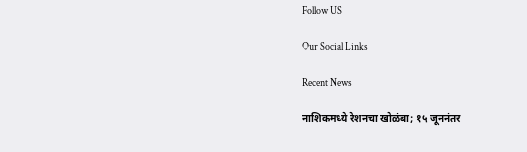Follow US

Our Social Links

Recent News

नाशिकमध्ये रेशनचा खोळंबा; १५ जूननंतर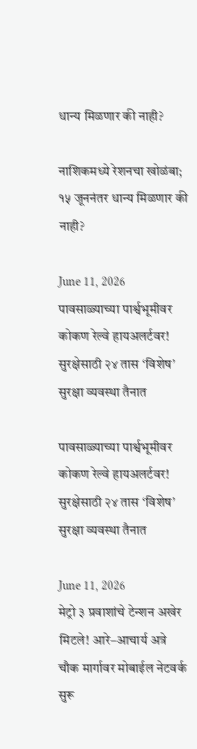धान्य मिळणार की नाही?

नाशिकमध्ये रेशनचा खोळंबा; १५ जूननंतर धान्य मिळणार की नाही?

June 11, 2026
पावसाळ्याच्या पार्श्वभूमीवर कोकण रेल्वे हायअलर्टवर! सुरक्षेसाठी २४ तास ‘विशेष’ सुरक्षा व्यवस्था तैनात

पावसाळ्याच्या पार्श्वभूमीवर कोकण रेल्वे हायअलर्टवर! सुरक्षेसाठी २४ तास ‘विशेष’ सुरक्षा व्यवस्था तैनात

June 11, 2026
मेट्रो ३ प्रवाशांचे टेन्शन अखेर मिटले! आरे–आचार्य अत्रे चौक मार्गावर मोबाईल नेटवर्क सुरू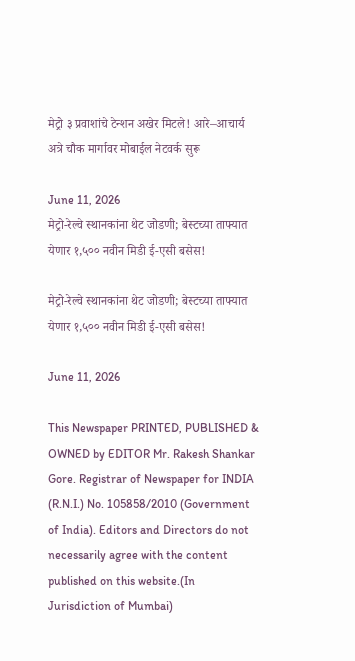मेट्रो ३ प्रवाशांचे टेन्शन अखेर मिटले! आरे–आचार्य अत्रे चौक मार्गावर मोबाईल नेटवर्क सुरू

June 11, 2026
मेट्रो-रेल्वे स्थानकांना थेट जोडणी; बेस्टच्या ताफ्यात येणार १,५०० नवीन मिडी ई-एसी बसेस!

मेट्रो-रेल्वे स्थानकांना थेट जोडणी; बेस्टच्या ताफ्यात येणार १,५०० नवीन मिडी ई-एसी बसेस!

June 11, 2026

This Newspaper PRINTED, PUBLISHED & OWNED by EDITOR Mr. Rakesh Shankar Gore. Registrar of Newspaper for INDIA (R.N.I.) No. 105858/2010 (Government of India). Editors and Directors do not necessarily agree with the content published on this website.(In Jurisdiction of Mumbai)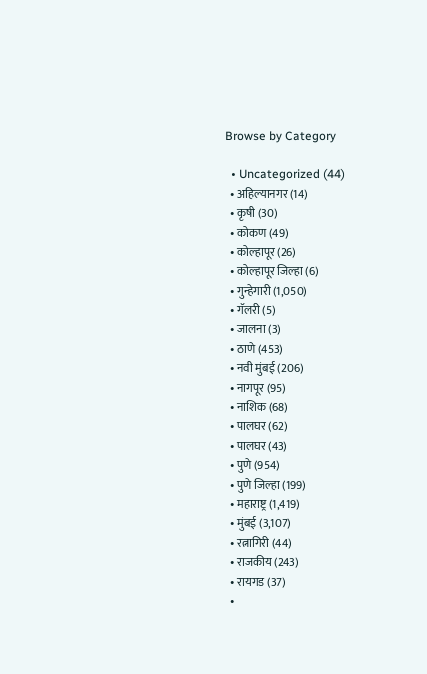Browse by Category

  • Uncategorized (44)
  • अहिल्यानगर (14)
  • कृषी (30)
  • कोकण (49)
  • कोल्हापूर (26)
  • कोल्हापूर जिल्हा (6)
  • गुन्हेगारी (1,050)
  • गॅलरी (5)
  • जालना (3)
  • ठाणे (453)
  • नवी मुंबई (206)
  • नागपूर (95)
  • नाशिक (68)
  • पालघर (62)
  • पालघर (43)
  • पुणे (954)
  • पुणे जिल्हा (199)
  • महाराष्ट्र (1,419)
  • मुंबई (3,107)
  • रत्नागिरी (44)
  • राजकीय (243)
  • रायगड (37)
  •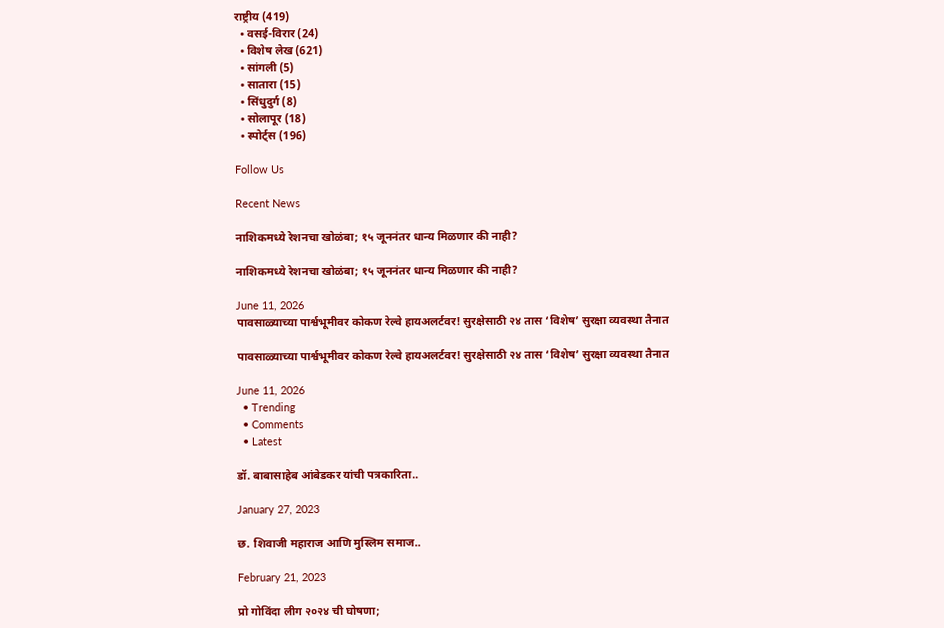राष्ट्रीय (419)
  • वसई-विरार (24)
  • विशेष लेख (621)
  • सांगली (5)
  • सातारा (15)
  • सिंधुदुर्ग (8)
  • सोलापूर (18)
  • स्पोर्ट्स (196)

Follow Us

Recent News

नाशिकमध्ये रेशनचा खोळंबा; १५ जूननंतर धान्य मिळणार की नाही?

नाशिकमध्ये रेशनचा खोळंबा; १५ जूननंतर धान्य मिळणार की नाही?

June 11, 2026
पावसाळ्याच्या पार्श्वभूमीवर कोकण रेल्वे हायअलर्टवर! सुरक्षेसाठी २४ तास ‘विशेष’ सुरक्षा व्यवस्था तैनात

पावसाळ्याच्या पार्श्वभूमीवर कोकण रेल्वे हायअलर्टवर! सुरक्षेसाठी २४ तास ‘विशेष’ सुरक्षा व्यवस्था तैनात

June 11, 2026
  • Trending
  • Comments
  • Latest

डॉ. बाबासाहेब आंबेडकर यांची पत्रकारिता..

January 27, 2023

छ. शिवाजी महाराज आणि मुस्लिम समाज..

February 21, 2023

प्रो गोविंदा लीग २०२४ ची घोषणा;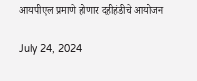आयपीएल प्रमाणे होणार दहीहंडीचे आयोजन

July 24, 2024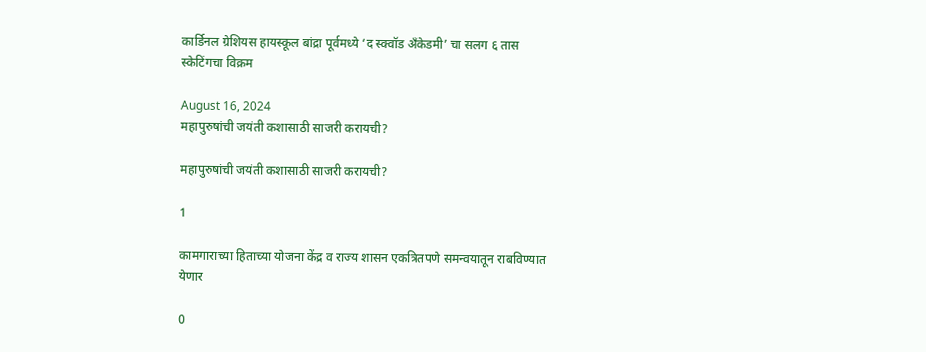कार्डिनल ग्रेशियस हायस्कूल बांद्रा पूर्वमध्ये ‘द स्क्वॉड अँकेडमी’ चा सलग ६ तास स्केटिंगचा विक्रम

August 16, 2024
महापुरुषांची जयंती कशासाठी साजरी करायची?

महापुरुषांची जयंती कशासाठी साजरी करायची?

1

कामगाराच्या हिताच्या योजना केंद्र व राज्य शासन एकत्रितपणे समन्वयातून राबविण्यात येणार

0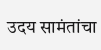उदय सामंतांचा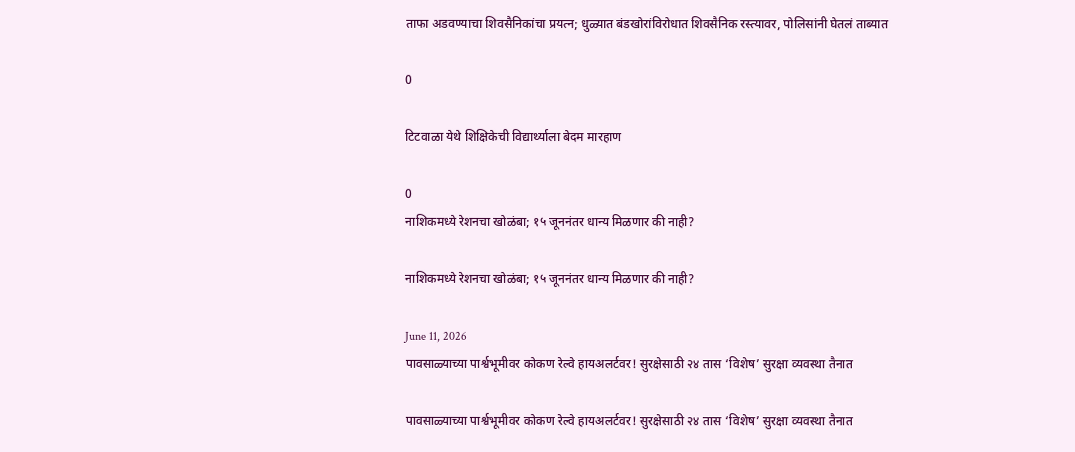ताफा अडवण्याचा शिवसैनिकांचा प्रयत्न; धुळ्यात बंडखोरांविरोधात शिवसैनिक रस्त्यावर, पोलिसांनी घेतलं ताब्यात

0

टिटवाळा येथे शिक्षिकेची विद्यार्थ्याला बेदम मारहाण

0
नाशिकमध्ये रेशनचा खोळंबा; १५ जूननंतर धान्य मिळणार की नाही?

नाशिकमध्ये रेशनचा खोळंबा; १५ जूननंतर धान्य मिळणार की नाही?

June 11, 2026
पावसाळ्याच्या पार्श्वभूमीवर कोकण रेल्वे हायअलर्टवर! सुरक्षेसाठी २४ तास ‘विशेष’ सुरक्षा व्यवस्था तैनात

पावसाळ्याच्या पार्श्वभूमीवर कोकण रेल्वे हायअलर्टवर! सुरक्षेसाठी २४ तास ‘विशेष’ सुरक्षा व्यवस्था तैनात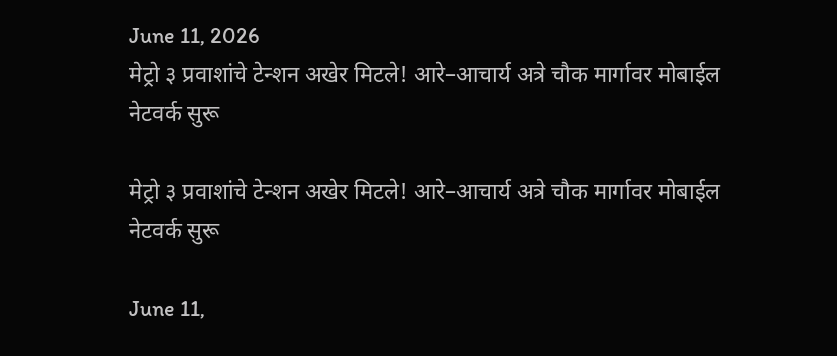June 11, 2026
मेट्रो ३ प्रवाशांचे टेन्शन अखेर मिटले! आरे–आचार्य अत्रे चौक मार्गावर मोबाईल नेटवर्क सुरू

मेट्रो ३ प्रवाशांचे टेन्शन अखेर मिटले! आरे–आचार्य अत्रे चौक मार्गावर मोबाईल नेटवर्क सुरू

June 11,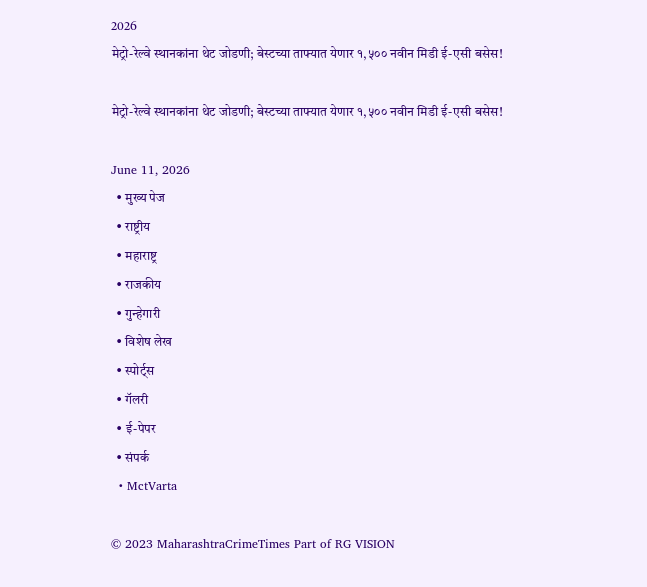2026
मेट्रो-रेल्वे स्थानकांना थेट जोडणी; बेस्टच्या ताफ्यात येणार १,५०० नवीन मिडी ई-एसी बसेस!

मेट्रो-रेल्वे स्थानकांना थेट जोडणी; बेस्टच्या ताफ्यात येणार १,५०० नवीन मिडी ई-एसी बसेस!

June 11, 2026
  • मुख्य पेज
  • राष्ट्रीय
  • महाराष्ट्र
  • राजकीय
  • गुन्हेगारी
  • विशेष लेख
  • स्पोर्ट्स
  • गॅलरी
  • ई-पेपर
  • संपर्क
  • MctVarta

© 2023 MaharashtraCrimeTimes Part of RG VISION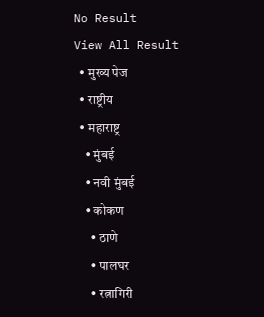No Result
View All Result
  • मुख्य पेज
  • राष्ट्रीय
  • महाराष्ट्र
    • मुंबई
    • नवी मुंबई
    • कोकण
      • ठाणे
      • पालघर
      • रत्नागिरी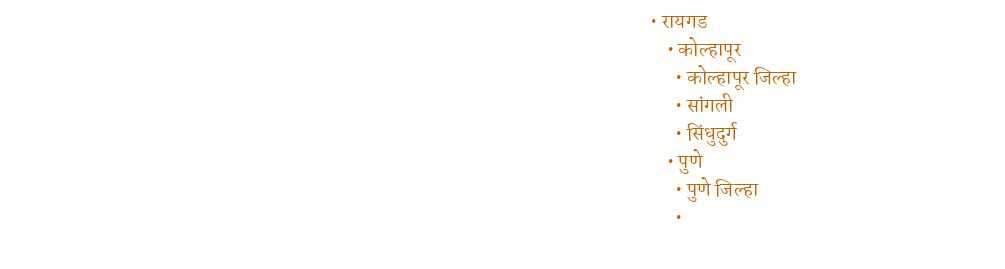• रायगड
    • कोल्हापूर
      • कोल्हापूर जिल्हा
      • सांगली
      • सिंधुदुर्ग
    • पुणे
      • पुणे जिल्हा
      •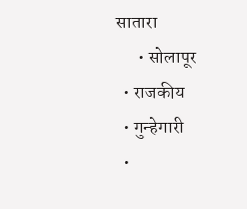सातारा
      • सोलापूर
  • राजकीय
  • गुन्हेगारी
  •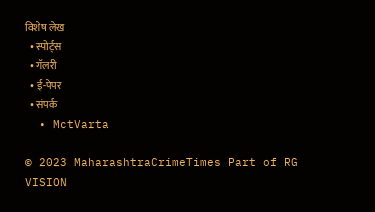विशेष लेख
  • स्पोर्ट्स
  • गॅलरी
  • ई-पेपर
  • संपर्क
  • MctVarta

© 2023 MaharashtraCrimeTimes Part of RG VISION